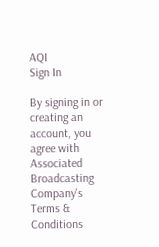AQI
Sign In

By signing in or creating an account, you agree with Associated Broadcasting Company's Terms & Conditions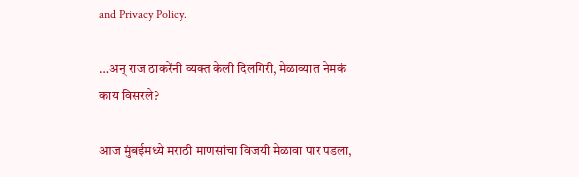and Privacy Policy.

…अन् राज ठाकरेंनी व्यक्त केली दिलगिरी, मेळाव्यात नेमकं काय विसरले?

आज मुंबईमध्ये मराठी माणसांचा विजयी मेळावा पार पडला,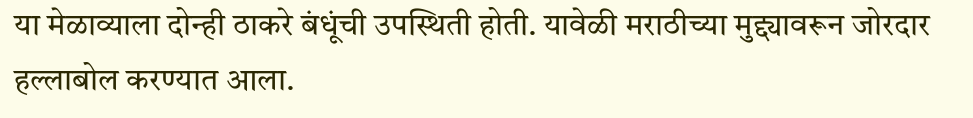या मेळाव्याला दोन्ही ठाकरे बंधूंची उपस्थिती होती. यावेळी मराठीच्या मुद्द्यावरून जोरदार हल्लाबोल करण्यात आला.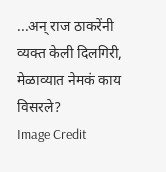...अन् राज ठाकरेंनी व्यक्त केली दिलगिरी, मेळाव्यात नेमकं काय विसरले?
Image Credit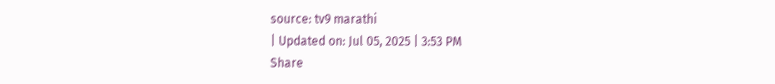source: tv9 marathi
| Updated on: Jul 05, 2025 | 3:53 PM
Share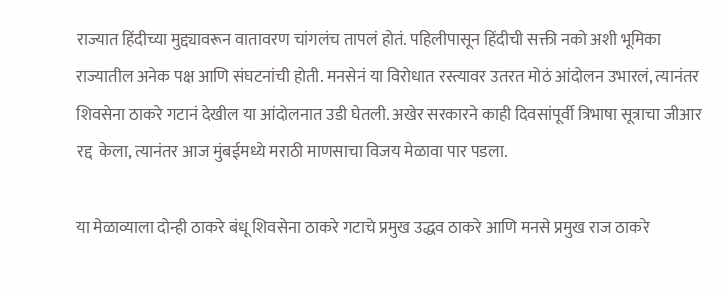राज्यात हिंदीच्या मुद्द्यावरून वातावरण चांगलंच तापलं होतं. पहिलीपासून हिंदीची सक्ती नको अशी भूमिका राज्यातील अनेक पक्ष आणि संघटनांची होती. मनसेनं या विरोधात रस्त्यावर उतरत मोठं आंदोलन उभारलं, त्यानंतर शिवसेना ठाकरे गटानं देखील या आंदोलनात उडी घेतली. अखेर सरकारने काही दिवसांपूर्वी त्रिभाषा सूत्राचा जीआर रद्द  केला, त्यानंतर आज मुंबईमध्ये मराठी माणसाचा विजय मेळावा पार पडला.

या मेळाव्याला दोन्ही ठाकरे बंधू शिवसेना ठाकरे गटाचे प्रमुख उद्धव ठाकरे आणि मनसे प्रमुख राज ठाकरे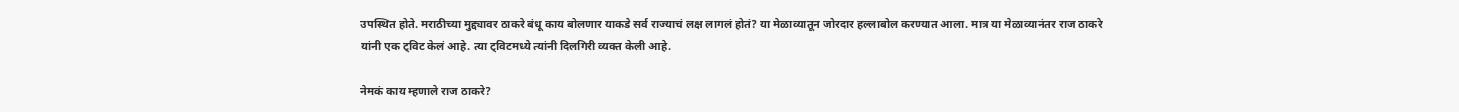उपस्थित होते. मराठीच्या मुद्द्यावर ठाकरे बंधू काय बोलणार याकडे सर्व राज्याचं लक्ष लागलं होतं? या मेळाव्यातून जोरदार हल्लाबोल करण्यात आला. मात्र या मेळाव्यानंतर राज ठाकरे यांनी एक ट्विट केलं आहे. त्या ट्विटमध्ये त्यांनी दिलगिरी व्यक्त केली आहे.

नेमकं काय म्हणाले राज ठाकरे?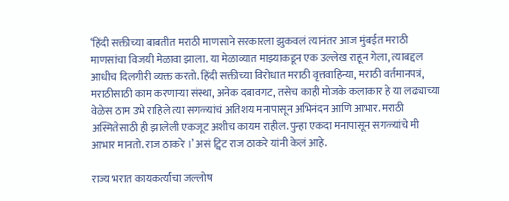‘हिंदी सक्तीच्या बाबतीत मराठी माणसाने सरकारला झुकवलं त्यानंतर आज मुंबईत मराठी माणसांचा विजयी मेळावा झाला. या मेळाव्यात माझ्याकडून एक उल्लेख राहून गेला, त्याबद्दल आधीच दिलगीरी व्यक्त करतो. हिंदी सक्तीच्या विरोधात मराठी वृत्तवाहिन्या, मराठी वर्तमानपत्रं, मराठीसाठी काम करणाऱ्या संस्था, अनेक दबावगट, तसेच काही मोजके कलाकार हे या लढ्याच्या वेळेस ठाम उभे राहिले त्या सगळ्यांचं अतिशय मनापासून अभिनंदन आणि आभार. मराठी अस्मितेसाठी ही झालेली एकजूट अशीच कायम राहील. पुन्हा एकदा मनापासून सगळ्यांचे मी आभार मानतो. राज ठाकरे ।’ असं ट्विट राज ठाकरे यांनी केलं आहे.

राज्य भरात कायकर्त्यांचा जल्लोष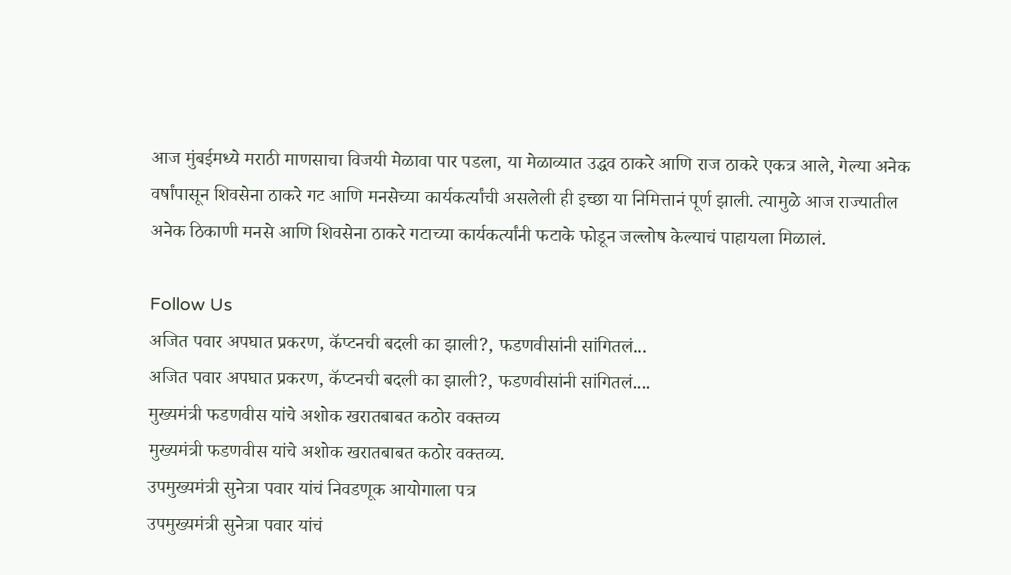आज मुंबईमध्ये मराठी माणसाचा विजयी मेळावा पार पडला, या मेळाव्यात उद्धव ठाकरे आणि राज ठाकरे एकत्र आले, गेल्या अनेक वर्षांपासून शिवसेना ठाकरे गट आणि मनसेच्या कार्यकर्त्यांची असलेली ही इच्छा या निमित्तानं पूर्ण झाली. त्यामुळे आज राज्यातील अनेक ठिकाणी मनसे आणि शिवसेना ठाकरे गटाच्या कार्यकर्त्यांनी फटाके फोडून जल्लोष केल्याचं पाहायला मिळालं.

Follow Us
अजित पवार अपघात प्रकरण, कॅप्टनची बदली का झाली?, फडणवीसांनी सांगितलं...
अजित पवार अपघात प्रकरण, कॅप्टनची बदली का झाली?, फडणवीसांनी सांगितलं....
मुख्यमंत्री फडणवीस यांचे अशोक खरातबाबत कठोर वक्तव्य
मुख्यमंत्री फडणवीस यांचे अशोक खरातबाबत कठोर वक्तव्य.
उपमुख्यमंत्री सुनेत्रा पवार यांचं निवडणूक आयोगाला पत्र
उपमुख्यमंत्री सुनेत्रा पवार यांचं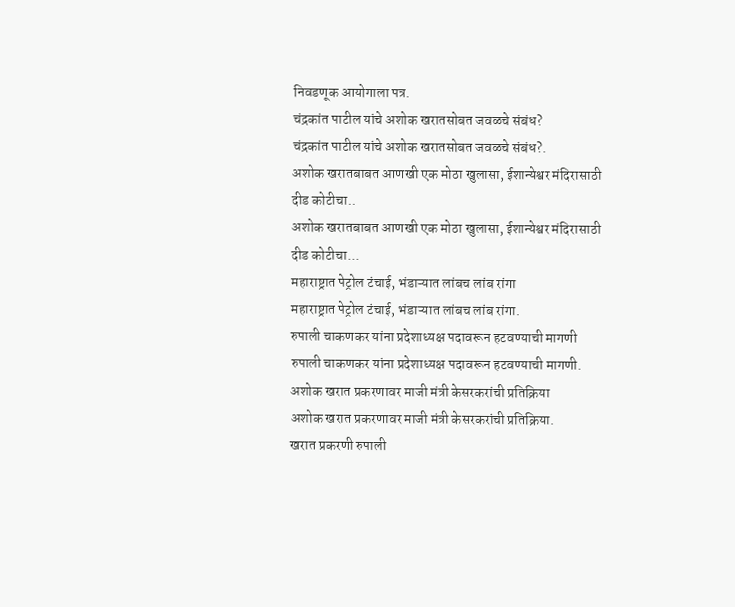निवडणूक आयोगाला पत्र.
चंद्रकांत पाटील यांचे अशोक खरातसोबत जवळचे संबंध?
चंद्रकांत पाटील यांचे अशोक खरातसोबत जवळचे संबंध?.
अशोक खरातबाबत आणखी एक मोठा खुलासा, ईशान्येश्वर मंदिरासाठी दीड कोटीचा..
अशोक खरातबाबत आणखी एक मोठा खुलासा, ईशान्येश्वर मंदिरासाठी दीड कोटीचा...
महाराष्ट्रात पेट्रोल टंचाई, भंडाऱ्यात लांबच लांब रांगा
महाराष्ट्रात पेट्रोल टंचाई, भंडाऱ्यात लांबच लांब रांगा.
रुपाली चाकणकर यांना प्रदेशाध्यक्ष पदावरून हटवण्याची मागणी
रुपाली चाकणकर यांना प्रदेशाध्यक्ष पदावरून हटवण्याची मागणी.
अशोक खरात प्रकरणावर माजी मंत्री केसरकरांची प्रतिक्रिया
अशोक खरात प्रकरणावर माजी मंत्री केसरकरांची प्रतिक्रिया.
खरात प्रकरणी रुपाली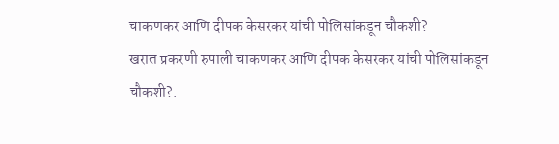चाकणकर आणि दीपक केसरकर यांची पोलिसांकडून चौकशी?
खरात प्रकरणी रुपाली चाकणकर आणि दीपक केसरकर यांची पोलिसांकडून चौकशी?.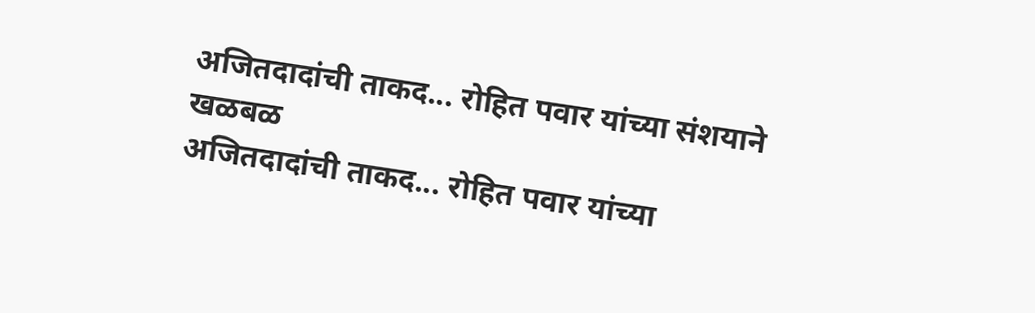अजितदादांची ताकद... रोहित पवार यांच्या संशयाने खळबळ
अजितदादांची ताकद... रोहित पवार यांच्या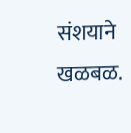संशयाने खळबळ.